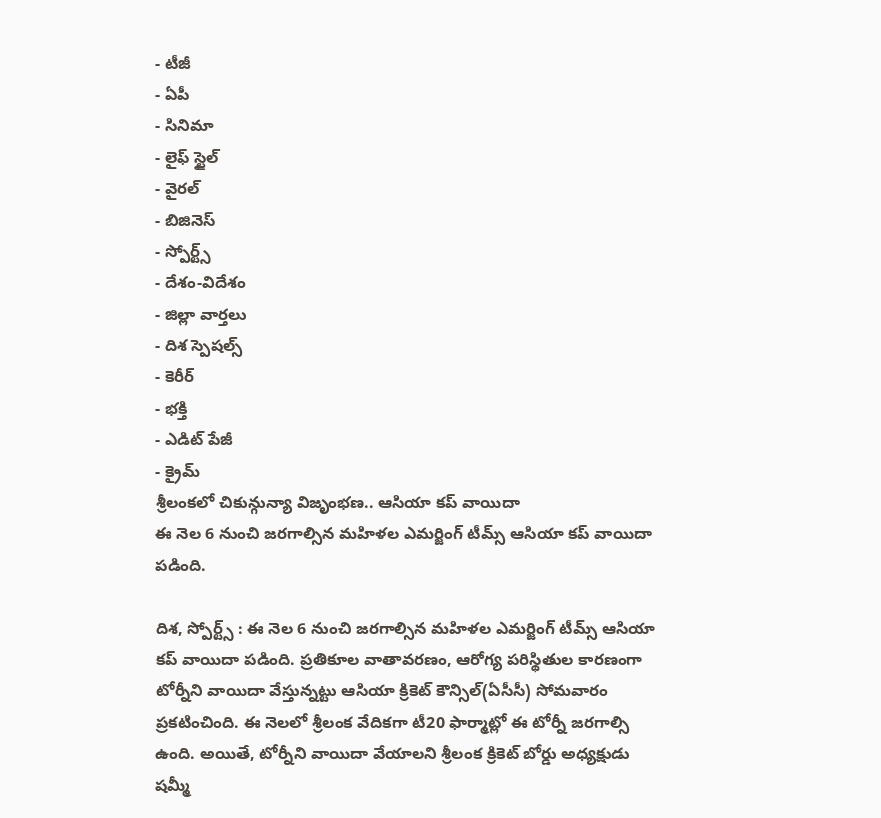- టీజీ
- ఏపీ
- సినిమా
- లైఫ్ స్టైల్
- వైరల్
- బిజినెస్
- స్పోర్ట్స్
- దేశం-విదేశం
- జిల్లా వార్తలు
- దిశ స్పెషల్స్
- కెరీర్
- భక్తి
- ఎడిట్ పేజీ
- క్రైమ్
శ్రీలంకలో చికున్గున్యా విజృంభణ.. ఆసియా కప్ వాయిదా
ఈ నెల 6 నుంచి జరగాల్సిన మహిళల ఎమర్జింగ్ టీమ్స్ ఆసియా కప్ వాయిదా పడింది.

దిశ, స్పోర్ట్స్ : ఈ నెల 6 నుంచి జరగాల్సిన మహిళల ఎమర్జింగ్ టీమ్స్ ఆసియా కప్ వాయిదా పడింది. ప్రతికూల వాతావరణం, ఆరోగ్య పరిస్థితుల కారణంగా టోర్నీని వాయిదా వేస్తున్నట్టు ఆసియా క్రికెట్ కౌన్సిల్(ఏసీసీ) సోమవారం ప్రకటించింది. ఈ నెలలో శ్రీలంక వేదికగా టీ20 ఫార్మాట్లో ఈ టోర్నీ జరగాల్సి ఉంది. అయితే, టోర్నీని వాయిదా వేయాలని శ్రీలంక క్రికెట్ బోర్డు అధ్యక్షుడు షమ్మీ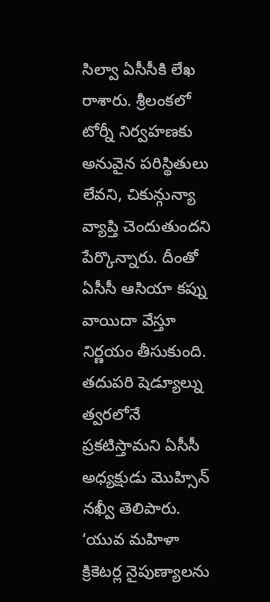సిల్వా ఏసీసీకి లేఖ రాశారు. శ్రీలంకలో టోర్నీ నిర్వహణకు అనువైన పరిస్థితులు లేవని, చికున్గున్యా వ్యాప్తి చెందుతుందని పేర్కొన్నారు. దీంతో ఏసీసీ ఆసియా కప్ను వాయిదా వేస్తూ నిర్ణయం తీసుకుంది. తదుపరి షెడ్యూల్ను త్వరలోనే ప్రకటిస్తామని ఏసీసీ అధ్యక్షుడు మొహ్సిన్ నఖ్వీ తెలిపారు. ‘యువ మహిళా క్రికెటర్ల నైపుణ్యాలను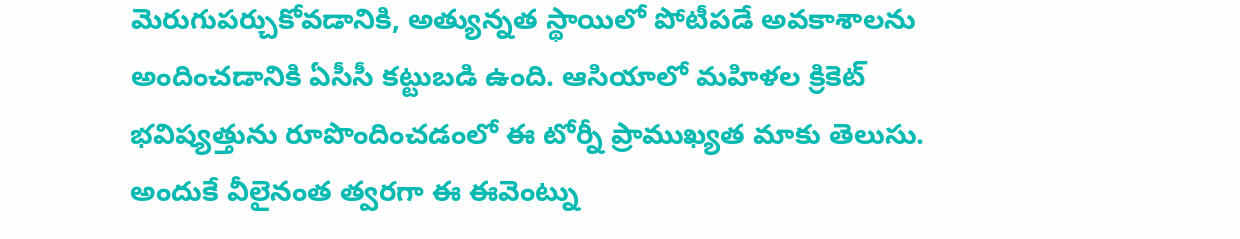మెరుగుపర్చుకోవడానికి, అత్యున్నత స్థాయిలో పోటీపడే అవకాశాలను అందించడానికి ఏసీసీ కట్టుబడి ఉంది. ఆసియాలో మహిళల క్రికెట్ భవిష్యత్తును రూపొందించడంలో ఈ టోర్నీ ప్రాముఖ్యత మాకు తెలుసు. అందుకే వీలైనంత త్వరగా ఈ ఈవెంట్ను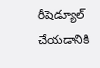రీషెడ్యూల్ చేయడానికి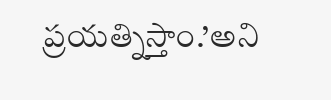ప్రయత్నిస్తాం.’అని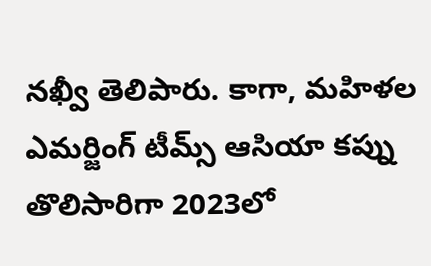నఖ్వీ తెలిపారు. కాగా, మహిళల ఎమర్జింగ్ టీమ్స్ ఆసియా కప్ను తొలిసారిగా 2023లో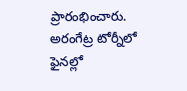ప్రారంభించారు. అరంగేట్ర టోర్నీలో ఫైనల్లో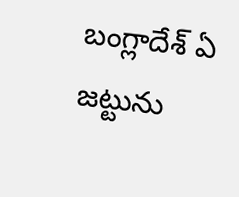బంగ్లాదేశ్ ఏ జట్టును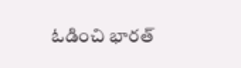ఓడించి భారత్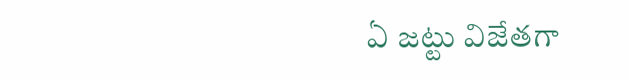ఏ జట్టు విజేతగా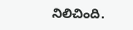నిలిచింది.